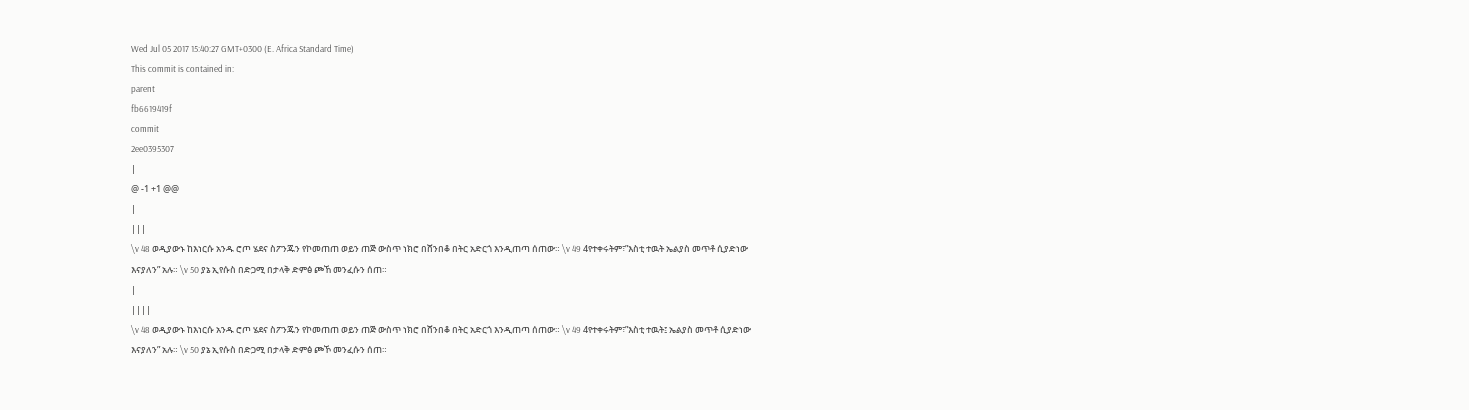Wed Jul 05 2017 15:40:27 GMT+0300 (E. Africa Standard Time)
This commit is contained in:
parent
fb6619419f
commit
2ee0395307
|
@ -1 +1 @@
|
|||
\v 48 ወዲያውኑ ከእነርሱ አንዱ ሮጦ ሄደና ስፖንጁን የኮመጠጠ ወይን ጠጅ ውስጥ ነክሮ በሸንበቆ በትር አድርጎ እንዲጠጣ ሰጠው። \v 49 4የተቀሩትም፣”እስቲ ተዉት ኤልያስ መጥቶ ሲያድነው እናያለን” አሉ። \v 50 ያኔ ኢየሱስ በድጋሚ በታላቅ ድምፅ ጮኸ መንፈሱን ሰጠ።
|
||||
\v 48 ወዲያውኑ ከእነርሱ አንዱ ሮጦ ሄደና ስፖንጁን የኮመጠጠ ወይን ጠጅ ውስጥ ነክሮ በሸንበቆ በትር አድርጎ እንዲጠጣ ሰጠው። \v 49 4የተቀሩትም፣”እስቲ ተዉት፤ ኤልያስ መጥቶ ሲያድነው እናያለን” አሉ። \v 50 ያኔ ኢየሱስ በድጋሚ በታላቅ ድምፅ ጮኾ መንፈሱን ሰጠ።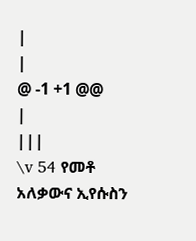|
|
@ -1 +1 @@
|
|||
\v 54 የመቶ አለቃውና ኢየሱስን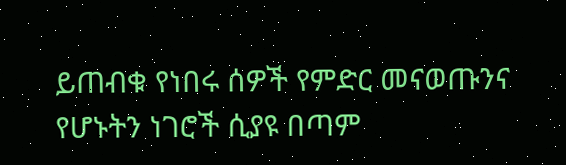ይጠብቁ የነበሩ ሰዎች የምድር መናወጡንና የሆኑትን ነገሮች ሲያዩ በጣም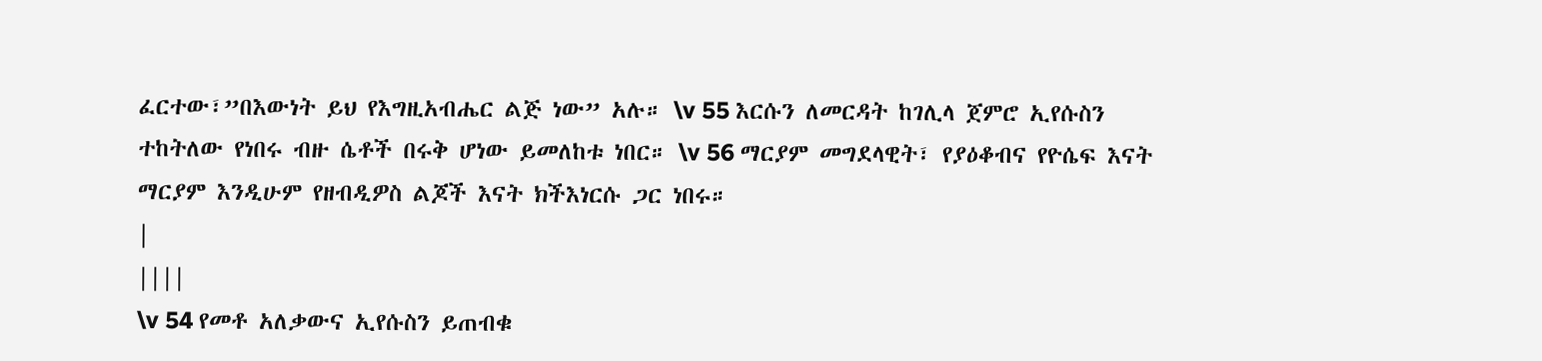ፈርተው፣”በእውነት ይህ የእግዚአብሔር ልጅ ነው” አሉ። \v 55 እርሱን ለመርዳት ከገሊላ ጀምሮ ኢየሱስን ተከትለው የነበሩ ብዙ ሴቶች በሩቅ ሆነው ይመለከቱ ነበር። \v 56 ማርያም መግደላዊት፣ የያዕቆብና የዮሴፍ እናት ማርያም እንዲሁም የዘብዲዎስ ልጆች እናት ክችእነርሱ ጋር ነበሩ።
|
||||
\v 54 የመቶ አለቃውና ኢየሱስን ይጠብቁ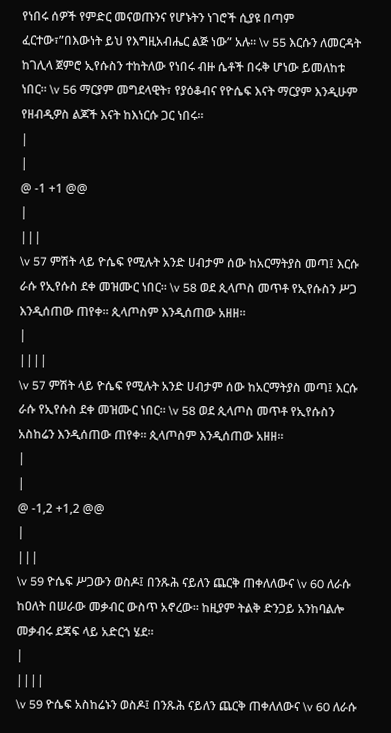የነበሩ ሰዎች የምድር መናወጡንና የሆኑትን ነገሮች ሲያዩ በጣም ፈርተው፣”በእውነት ይህ የእግዚአብሔር ልጅ ነው” አሉ። \v 55 እርሱን ለመርዳት ከገሊላ ጀምሮ ኢየሱስን ተከትለው የነበሩ ብዙ ሴቶች በሩቅ ሆነው ይመለከቱ ነበር። \v 56 ማርያም መግደላዊት፣ የያዕቆብና የዮሴፍ እናት ማርያም እንዲሁም የዘብዲዎስ ልጆች እናት ከእነርሱ ጋር ነበሩ።
|
|
@ -1 +1 @@
|
|||
\v 57 ምሽት ላይ ዮሴፍ የሚሉት አንድ ሀብታም ሰው ከአርማትያስ መጣ፤ እርሱ ራሱ የኢየሱስ ደቀ መዝሙር ነበር። \v 58 ወደ ጲላጦስ መጥቶ የኢየሱስን ሥጋ እንዲሰጠው ጠየቀ። ጲላጦስም እንዲሰጠው አዘዘ።
|
||||
\v 57 ምሽት ላይ ዮሴፍ የሚሉት አንድ ሀብታም ሰው ከአርማትያስ መጣ፤ እርሱ ራሱ የኢየሱስ ደቀ መዝሙር ነበር። \v 58 ወደ ጲላጦስ መጥቶ የኢየሱስን አስከሬን እንዲሰጠው ጠየቀ። ጲላጦስም እንዲሰጠው አዘዘ።
|
|
@ -1,2 +1,2 @@
|
|||
\v 59 ዮሴፍ ሥጋውን ወስዶ፤ በንጹሕ ናይለን ጨርቅ ጠቀለለውና \v 60 ለራሱ ከዐለት በሠራው መቃብር ውስጥ አኖረው። ከዚያም ትልቅ ድንጋይ አንከባልሎ መቃብሩ ደጃፍ ላይ አድርጎ ሄደ።
|
||||
\v 59 ዮሴፍ አስከሬኑን ወስዶ፤ በንጹሕ ናይለን ጨርቅ ጠቀለለውና \v 60 ለራሱ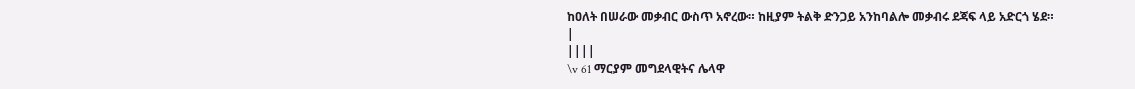ከዐለት በሠራው መቃብር ውስጥ አኖረው። ከዚያም ትልቅ ድንጋይ አንከባልሎ መቃብሩ ደጃፍ ላይ አድርጎ ሄደ።
|
||||
\v 61 ማርያም መግደላዊትና ሌላዋ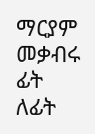ማርያም መቃብሩ ፊት ለፊት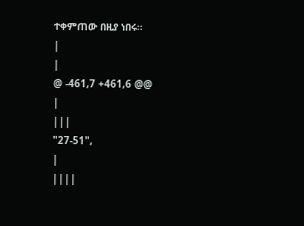ተቀምጠው በዚያ ነበሩ።
|
|
@ -461,7 +461,6 @@
|
|||
"27-51",
|
||||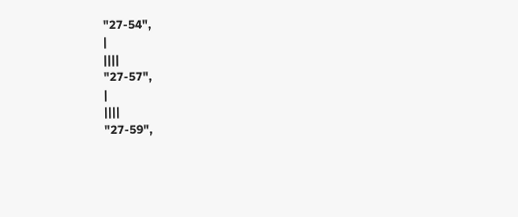"27-54",
|
||||
"27-57",
|
||||
"27-59",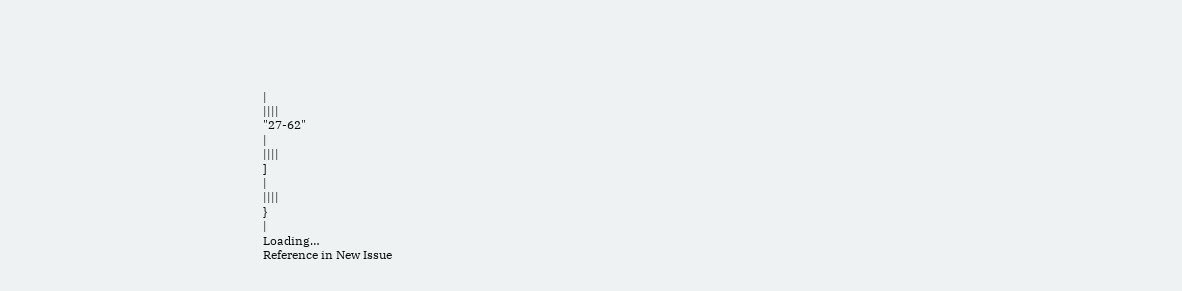|
||||
"27-62"
|
||||
]
|
||||
}
|
Loading…
Reference in New Issue